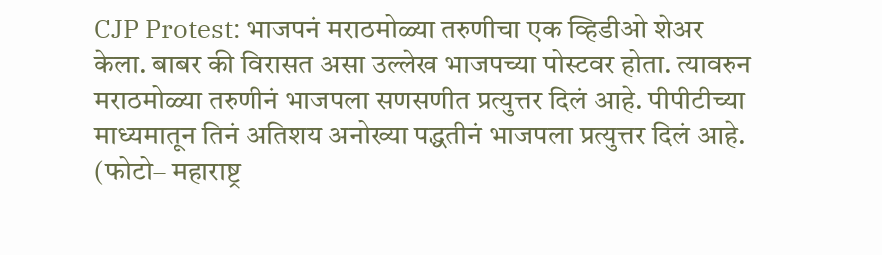CJP Protest: भाजपनं मराठमोळ्या तरुणीचा एक व्हिडीओ शेअर केला. बाबर की विरासत असा उल्लेख भाजपच्या पोस्टवर होता. त्यावरुन मराठमोळ्या तरुणीनं भाजपला सणसणीत प्रत्युत्तर दिलं आहे. पीपीटीच्या माध्यमातून तिनं अतिशय अनोख्या पद्धतीनं भाजपला प्रत्युत्तर दिलं आहे.
(फोटो– महाराष्ट्र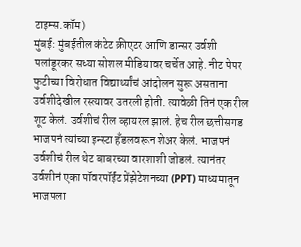टाइम्स.कॉम)
मुंबई: मुंबईतील कंटेट क्रीएटर आणि डान्सर उर्वशी पलांडूरकर सध्या सोशल मीडियावर चर्चेत आहे. नीट पेपर फुटीच्या विरोधात विद्यार्थ्यांचं आंदोलन सुरू असताना उर्वशीदेखील रस्त्यावर उतरली होती. त्यावेळी तिनं एक रील शूट केलं. उर्वशीचं रील व्हायरल झालं. हेच रील छत्तीसगड भाजपनं त्यांच्या इन्स्टा हँडलवरून शेअर केलं. भाजपनं उर्वशीचं रील थेट बाबरच्या वारशाशी जोडलं. त्यानंतर उर्वशीनं एका पॉवरपॉईंट प्रेंझेटेशनच्या (PPT) माध्यमातून भाजपला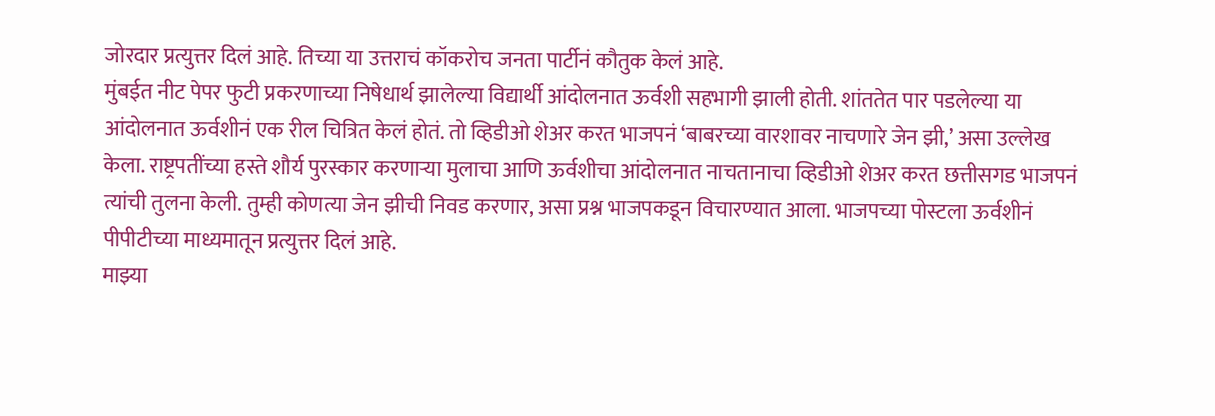जोरदार प्रत्युत्तर दिलं आहे. तिच्या या उत्तराचं कॉकरोच जनता पार्टीनं कौतुक केलं आहे.
मुंबईत नीट पेपर फुटी प्रकरणाच्या निषेधार्थ झालेल्या विद्यार्थी आंदोलनात ऊर्वशी सहभागी झाली होती. शांततेत पार पडलेल्या या आंदोलनात ऊर्वशीनं एक रील चित्रित केलं होतं. तो व्हिडीओ शेअर करत भाजपनं ‘बाबरच्या वारशावर नाचणारे जेन झी,’ असा उल्लेख केला. राष्ट्रपतींच्या हस्ते शौर्य पुरस्कार करणाऱ्या मुलाचा आणि ऊर्वशीचा आंदोलनात नाचतानाचा व्हिडीओ शेअर करत छत्तीसगड भाजपनं त्यांची तुलना केली. तुम्ही कोणत्या जेन झीची निवड करणार, असा प्रश्न भाजपकडून विचारण्यात आला. भाजपच्या पोस्टला ऊर्वशीनं पीपीटीच्या माध्यमातून प्रत्युत्तर दिलं आहे.
माझ्या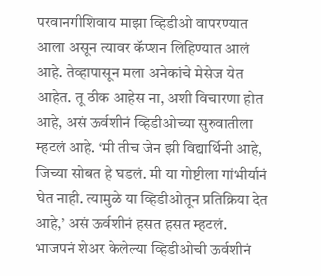परवानगीशिवाय माझा व्हिडीओ वापरण्यात आला असून त्यावर कॅप्शन लिहिण्यात आलं आहे. तेव्हापासून मला अनेकांचे मेसेज येत आहेत. तू ठीक आहेस ना, अशी विचारणा होत आहे, असं ऊर्वशीनं व्हिडीओच्या सुरुवातीला म्हटलं आहे. ‘मी तीच जेन झी विद्यार्थिनी आहे, जिच्या सोबत हे घडलं. मी या गोष्टीला गांभीर्यानं घेत नाही. त्यामुळे या व्हिडीओतून प्रतिक्रिया देत आहे,’ असं ऊर्वशीनं हसत हसत म्हटलं.
भाजपनं शेअर केलेल्या व्हिडीओची ऊर्वशीनं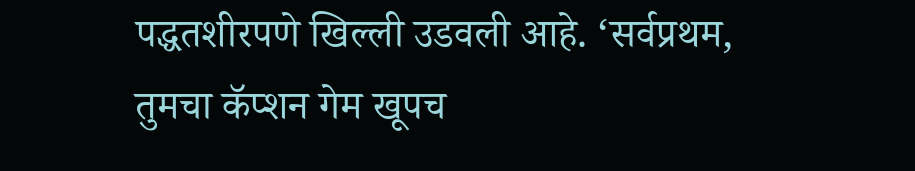पद्धतशीरपणे खिल्ली उडवली आहे. ‘सर्वप्रथम, तुमचा कॅप्शन गेम खूपच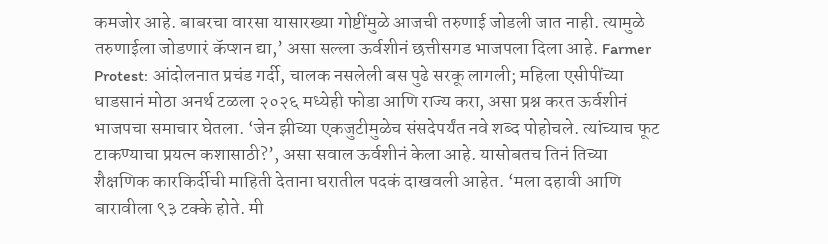कमजोर आहे. बाबरचा वारसा यासारख्या गोष्टींमुळे आजची तरुणाई जोडली जात नाही. त्यामुळे तरुणाईला जोडणारं कॅप्शन द्या,’ असा सल्ला ऊर्वशीनं छत्तीसगड भाजपला दिला आहे. Farmer Protest: आंदोलनात प्रचंड गर्दी, चालक नसलेली बस पुढे सरकू लागली; महिला एसीपींच्या धाडसानं मोठा अनर्थ टळला २०२६ मध्येही फोडा आणि राज्य करा, असा प्रश्न करत ऊर्वशीनं भाजपचा समाचार घेतला. ‘जेन झीच्या एकजुटीमुळेच संसदेपर्यंत नवे शब्द पोहोचले. त्यांच्याच फूट टाकण्याचा प्रयत्न कशासाठी?’, असा सवाल ऊर्वशीनं केला आहे. यासोबतच तिनं तिच्या शैक्षणिक कारकिर्दीची माहिती देताना घरातील पदकं दाखवली आहेत. ‘मला दहावी आणि बारावीला ९३ टक्के होते. मी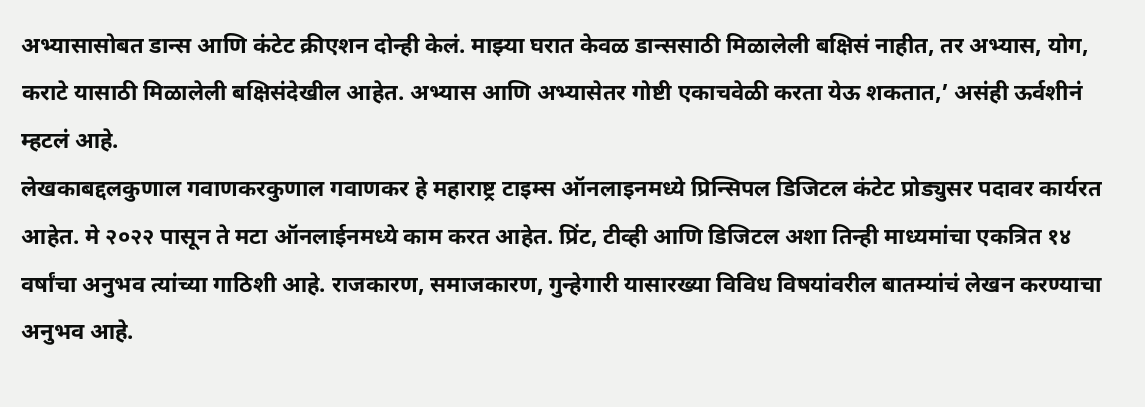अभ्यासासोबत डान्स आणि कंटेट क्रीएशन दोन्ही केलं. माझ्या घरात केवळ डान्ससाठी मिळालेली बक्षिसं नाहीत, तर अभ्यास, योग, कराटे यासाठी मिळालेली बक्षिसंदेखील आहेत. अभ्यास आणि अभ्यासेतर गोष्टी एकाचवेळी करता येऊ शकतात,’ असंही ऊर्वशीनं म्हटलं आहे.
लेखकाबद्दलकुणाल गवाणकरकुणाल गवाणकर हे महाराष्ट्र टाइम्स ऑनलाइनमध्ये प्रिन्सिपल डिजिटल कंटेट प्रोड्युसर पदावर कार्यरत आहेत. मे २०२२ पासून ते मटा ऑनलाईनमध्ये काम करत आहेत. प्रिंट, टीव्ही आणि डिजिटल अशा तिन्ही माध्यमांचा एकत्रित १४ वर्षांचा अनुभव त्यांच्या गाठिशी आहे. राजकारण, समाजकारण, गुन्हेगारी यासारख्या विविध विषयांवरील बातम्यांचं लेखन करण्याचा अनुभव आहे.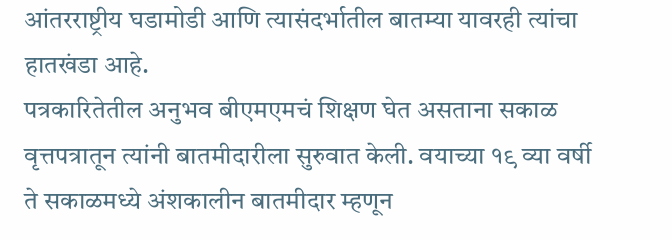आंतरराष्ट्रीय घडामोडी आणि त्यासंदर्भातील बातम्या यावरही त्यांचा हातखंडा आहे.
पत्रकारितेतील अनुभव बीएमएमचं शिक्षण घेत असताना सकाळ वृत्तपत्रातून त्यांनी बातमीदारीला सुरुवात केली. वयाच्या १९ व्या वर्षी ते सकाळमध्ये अंशकालीन बातमीदार म्हणून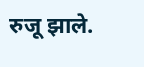रुजू झाले.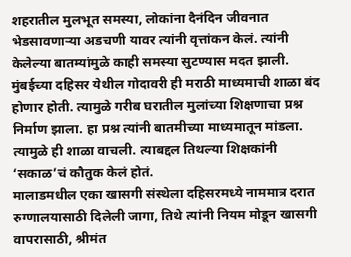शहरातील मुलभूत समस्या, लोकांना दैनंदिन जीवनात भेडसावणाऱ्या अडचणी यावर त्यांनी वृत्तांकन केलं. त्यांनी केलेल्या बातम्यांमुळे काही समस्या सुटण्यास मदत झाली. मुंबईच्या दहिसर येथील गोदावरी ही मराठी माध्यमाची शाळा बंद होणार होती. त्यामुळे गरीब घरातील मुलांच्या शिक्षणाचा प्रश्न निर्माण झाला. हा प्रश्न त्यांनी बातमीच्या माध्यमातून मांडला. त्यामुळे ही शाळा वाचली. त्याबद्दल तिथल्या शिक्षकांनी ‘सकाळ’चं कौतुक केलं होतं.
मालाडमधील एका खासगी संस्थेला दहिसरमध्ये नाममात्र दरात रुग्णालयासाठी दिलेली जागा, तिथे त्यांनी नियम मोडून खासगी वापरासाठी, श्रीमंत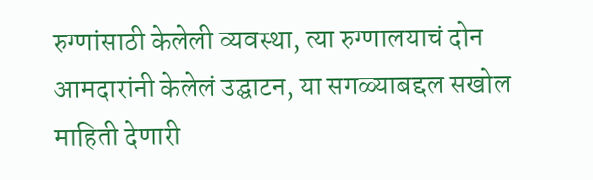रुग्णांसाठी केलेली व्यवस्था, त्या रुग्णालयाचं दोन आमदारांनी केलेलं उद्घाटन, या सगळ्याबद्दल सखोल माहिती देणारी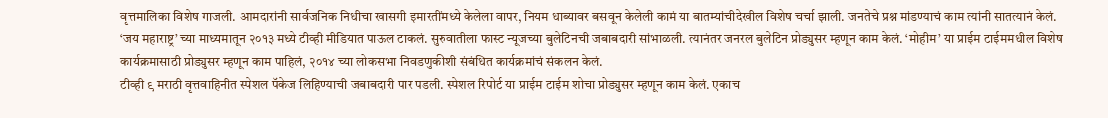वृत्तमालिका विशेष गाजली. आमदारांनी सार्वजनिक निधीचा खासगी इमारतींमध्ये केलेला वापर, नियम धाब्यावर बसवून केलेली कामं या बातम्यांचीदेखील विशेष चर्चा झाली. जनतेचे प्रश्न मांडण्याचं काम त्यांनी सातत्यानं केलं.
‘जय महाराष्ट्र’ च्या माध्यमातून २०१३ मध्ये टीव्ही मीडियात पाऊल टाकलं. सुरुवातीला फास्ट न्यूजच्या बुलेटिनची जबाबदारी सांभाळली. त्यानंतर जनरल बुलेटिन प्रोड्युसर म्हणून काम केलं. ‘मोहीम’ या प्राईम टाईममधील विशेष कार्यक्रमासाठी प्रोड्युसर म्हणून काम पाहिलं, २०१४ च्या लोकसभा निवडणुकीशी संबंधित कार्यक्रमांचं संकलन केलं.
टीव्ही ९ मराठी वृत्तवाहिनीत स्पेशल पॅकेज लिहिण्याची जबाबदारी पार पडली. स्पेशल रिपोर्ट या प्राईम टाईम शोचा प्रोड्युसर म्हणून काम केलं. एकाच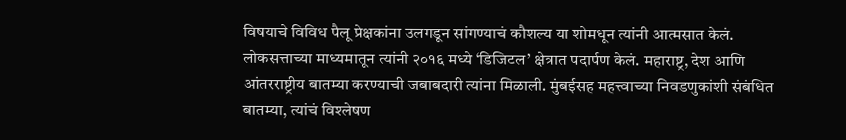विषयाचे विविध पैलू प्रेक्षकांना उलगडून सांगण्याचं कौशल्य या शोमधून त्यांनी आत्मसात केलं.
लोकसत्ताच्या माध्यमातून त्यांनी २०१६ मध्ये ‘डिजिटल’ क्षेत्रात पदार्पण केलं. महाराष्ट्र, देश आणि आंतरराष्ट्रीय बातम्या करण्याची जबाबदारी त्यांना मिळाली. मुंबईसह महत्त्वाच्या निवडणुकांशी संबंधित बातम्या, त्यांचं विश्लेषण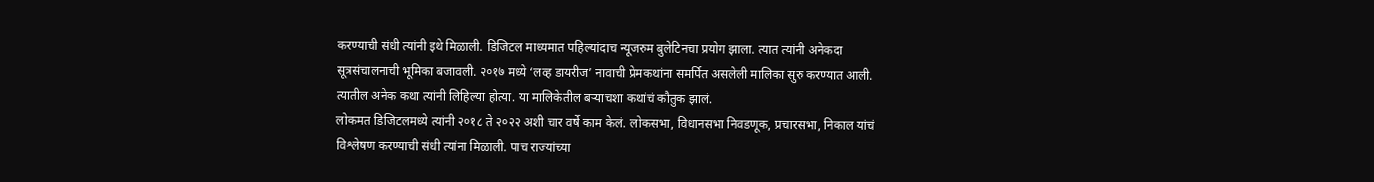करण्याची संधी त्यांनी इथे मिळाली. डिजिटल माध्यमात पहिल्यांदाच न्यूजरुम बुलेटिनचा प्रयोग झाला. त्यात त्यांनी अनेकदा सूत्रसंचालनाची भूमिका बजावली. २०१७ मध्ये ‘लव्ह डायरीज’ नावाची प्रेमकथांना समर्पित असलेली मालिका सुरु करण्यात आली. त्यातील अनेक कथा त्यांनी लिहिल्या होत्या. या मालिकेतील बऱ्याचशा कथांचं कौतुक झालं.
लोकमत डिजिटलमध्ये त्यांनी २०१८ ते २०२२ अशी चार वर्षे काम केलं. लोकसभा, विधानसभा निवडणूक, प्रचारसभा, निकाल यांचं विश्लेषण करण्याची संधी त्यांना मिळाली. पाच राज्यांच्या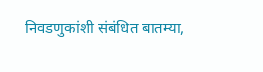निवडणुकांशी संबंधित बातम्या,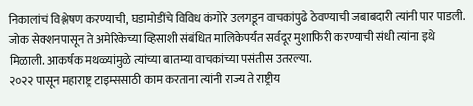निकालांचं विश्लेषण करण्याची, घडामोडींचे विविध कंगोरे उलगडून वाचकांपुढे ठेवण्याची जबाबदारी त्यांनी पार पाडली. जोक सेक्शनपासून ते अमेरिकेच्या व्हिसाशी संबंधित मालिकेपर्यंत सर्वदूर मुशाफिरी करण्याची संधी त्यांना इथे मिळाली. आकर्षक मथळ्यांमुळे त्यांच्या बातम्या वाचकांच्या पसंतीस उतरल्या.
२०२२ पासून महाराष्ट्र टाइम्ससाठी काम करताना त्यांनी राज्य ते राष्ट्रीय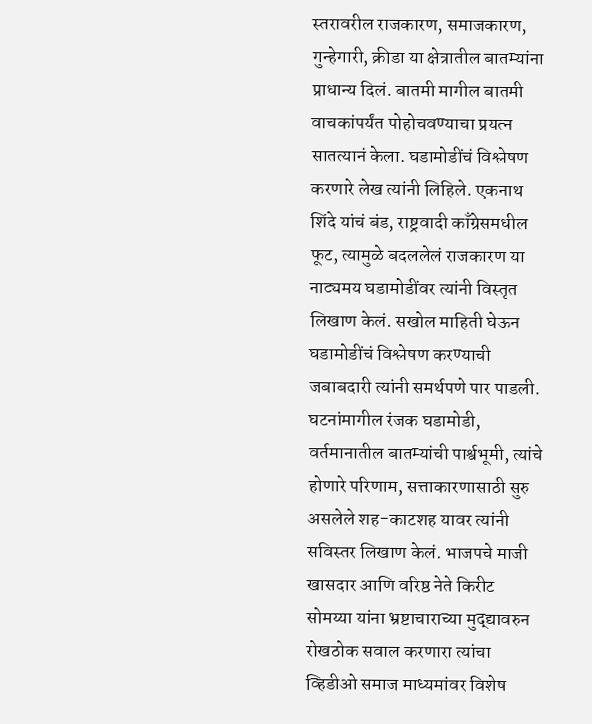स्तरावरील राजकारण, समाजकारण, गुन्हेगारी, क्रीडा या क्षेत्रातील बातम्यांना प्राधान्य दिलं. बातमी मागील बातमी वाचकांपर्यंत पोहोचवण्याचा प्रयत्न सातत्यानं केला. घडामोडींचं विश्लेषण करणारे लेख त्यांनी लिहिले. एकनाथ शिंदे यांचं बंड, राष्ट्रवादी काँग्रेसमधील फूट, त्यामुळे बदललेलं राजकारण या नाट्यमय घडामोडींवर त्यांनी विस्तृत लिखाण केलं. सखोल माहिती घेऊन घडामोडींचं विश्लेषण करण्याची जबाबदारी त्यांनी समर्थपणे पार पाडली. घटनांमागील रंजक घडामोडी, वर्तमानातील बातम्यांची पार्श्वभूमी, त्यांचे होणारे परिणाम, सत्ताकारणासाठी सुरु असलेले शह-काटशह यावर त्यांनी सविस्तर लिखाण केलं. भाजपचे माजी खासदार आणि वरिष्ठ नेते किरीट सोमय्या यांना भ्रष्टाचाराच्या मुद्द्यावरुन रोखठोक सवाल करणारा त्यांचा व्हिडीओ समाज माध्यमांवर विशेष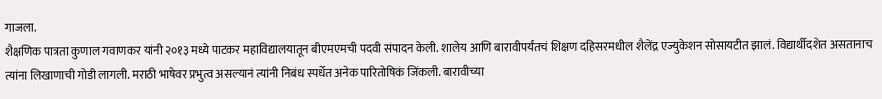गाजला.
शैक्षणिक पात्रता कुणाल गवाणकर यांनी २०१३ मध्ये पाटकर महाविद्यालयातून बीएमएमची पदवी संपादन केली. शालेय आणि बारावीपर्यंतचं शिक्षण दहिसरमधील शैलेंद्र एज्युकेशन सोसायटीत झालं. विद्यार्थीदशेत असतानाच त्यांना लिखाणाची गोडी लागली. मराठी भाषेवर प्रभुत्व असल्यानं त्यांनी निबंध स्पर्धेत अनेक पारितोषिकं जिंकली. बारावीच्या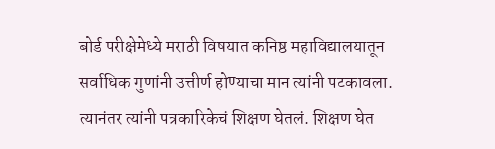बोर्ड परीक्षेमेध्ये मराठी विषयात कनिष्ठ महाविद्यालयातून सर्वाधिक गुणांनी उत्तीर्ण होण्याचा मान त्यांनी पटकावला. त्यानंतर त्यांनी पत्रकारिकेचं शिक्षण घेतलं. शिक्षण घेत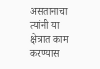असतानाचा त्यांनी या क्षेत्रात काम करण्यास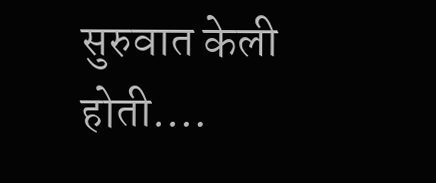सुरुवात केली होती.…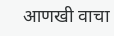आणखी वाचा